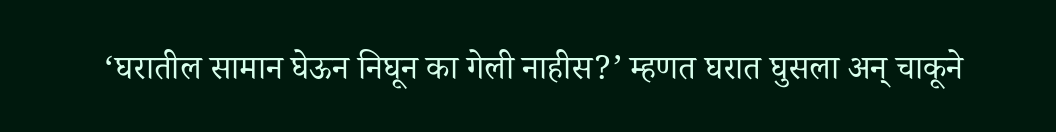‘घरातील सामान घेऊन निघून का गेली नाहीस?’ म्हणत घरात घुसला अन् चाकूने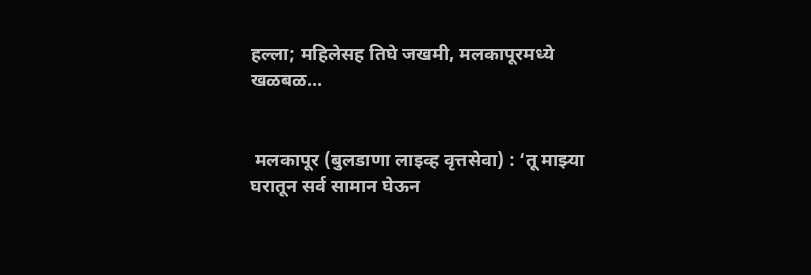हल्ला; महिलेसह तिघे जखमी, मलकापूरमध्ये खळबळ...


 मलकापूर (बुलडाणा लाइव्ह वृत्तसेवा) : ‘तू माझ्या घरातून सर्व सामान घेऊन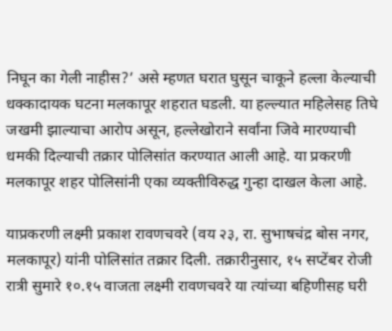निघून का गेली नाहीस?’ असे म्हणत घरात घुसून चाकूने हल्ला केल्याची धक्कादायक घटना मलकापूर शहरात घडली. या हल्ल्यात महिलेसह तिघे जखमी झाल्याचा आरोप असून, हल्लेखोराने सर्वांना जिवे मारण्याची धमकी दिल्याची तक्रार पोलिसांत करण्यात आली आहे. या प्रकरणी मलकापूर शहर पोलिसांनी एका व्यक्तीविरुद्ध गुन्हा दाखल केला आहे.

याप्रकरणी लक्ष्मी प्रकाश रावणचवरे (वय २३, रा. सुभाषचंद्र बोस नगर, मलकापूर) यांनी पोलिसांत तक्रार दिली. तक्रारीनुसार, १५ सप्टेंबर रोजी रात्री सुमारे १०.१५ वाजता लक्ष्मी रावणचवरे या त्यांच्या बहिणीसह घरी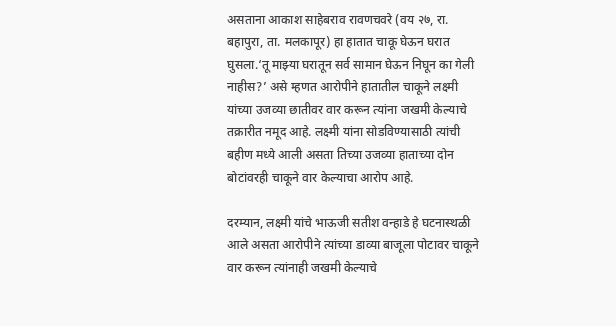असताना आकाश साहेबराव रावणचवरे (वय २७, रा. बहापुरा, ता. मलकापूर) हा हातात चाकू घेऊन घरात घुसला.‘तू माझ्या घरातून सर्व सामान घेऊन निघून का गेली नाहीस?’ असे म्हणत आरोपीने हातातील चाकूने लक्ष्मी यांच्या उजव्या छातीवर वार करून त्यांना जखमी केल्याचे तक्रारीत नमूद आहे. लक्ष्मी यांना सोडविण्यासाठी त्यांची बहीण मध्ये आली असता तिच्या उजव्या हाताच्या दोन बोटांवरही चाकूने वार केल्याचा आरोप आहे.

दरम्यान, लक्ष्मी यांचे भाऊजी सतीश वन्हाडे हे घटनास्थळी आले असता आरोपीने त्यांच्या डाव्या बाजूला पोटावर चाकूने वार करून त्यांनाही जखमी केल्याचे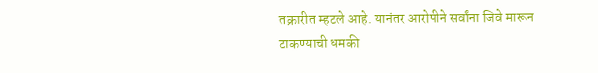तक्रारीत म्हटले आहे. यानंतर आरोपीने सर्वांना जिवे मारून टाकण्याची धमकी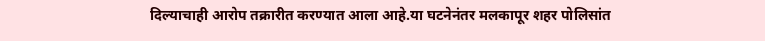दिल्याचाही आरोप तक्रारीत करण्यात आला आहे.या घटनेनंतर मलकापूर शहर पोलिसांत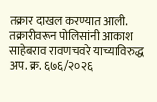तक्रार दाखल करण्यात आली. तक्रारीवरून पोलिसांनी आकाश साहेबराव रावणचवरे याच्याविरुद्ध अप. क्र. ६७६/२०२६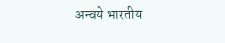अन्वये भारतीय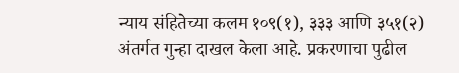न्याय संहितेच्या कलम १०९(१), ३३३ आणि ३५१(२) अंतर्गत गुन्हा दाखल केला आहे. प्रकरणाचा पुढील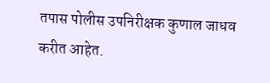तपास पोलीस उपनिरीक्षक कुणाल जाधव करीत आहेत.